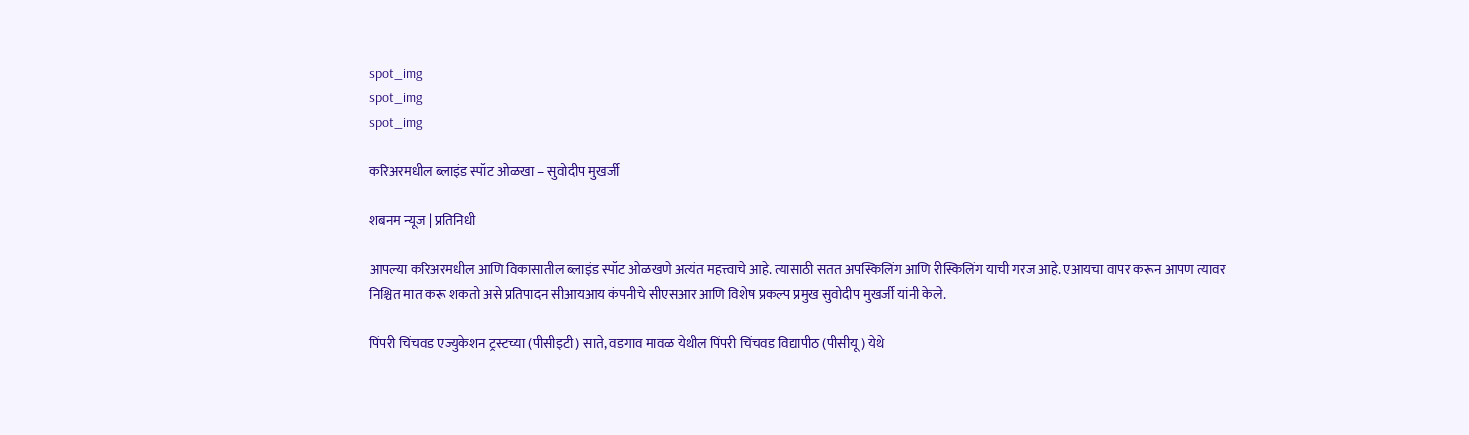spot_img
spot_img
spot_img

करिअरमधील ब्लाइंड स्पॉट ओळखा – सुवोदीप मुखर्जी

शबनम न्यूज | प्रतिनिधी

आपल्या करिअरमधील आणि विकासातील ब्लाइंड स्पॉट ओळखणे अत्यंत महत्त्वाचे आहे. त्यासाठी सतत अपस्किलिंग आणि रीस्किलिंग याची गरज आहे. एआयचा वापर करून आपण त्यावर निश्चित मात करू शकतो असे प्रतिपादन सीआयआय कंपनीचे सीएसआर आणि विशेष प्रकल्प प्रमुख सुवोदीप मुखर्जी यांनी केले.

पिंपरी चिंचवड एज्युकेशन ट्रस्टच्या (पीसीइटी) साते, वडगाव मावळ येथील पिंपरी चिंचवड विद्यापीठ (पीसीयू) येथे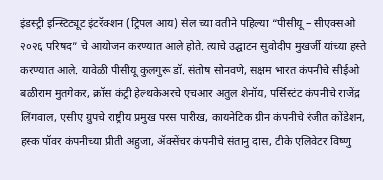इंडस्ट्री इन्स्टिट्यूट इंटरॅक्शन (ट्रिपल आय) सेल च्या वतीने पहिल्या “पीसीयू – सीएक्सओ २०२६ परिषद” चे आयोजन करण्यात आले होते. त्याचे उद्घाटन सुवोदीप मुखर्जी यांच्या हस्ते करण्यात आले. यावेळी पीसीयू कुलगुरू डॉ. संतोष सोनवणे, सक्षम भारत कंपनीचे सीईओ बळीराम मुतगेकर, क्रॉस कंट्री हेल्थकेअरचे एचआर अतुल शेनॉय, पर्सिस्टंट कंपनीचे राजेंद्र लिंगवाल, एसीए ग्रुपचे राष्ट्रीय प्रमुख परस पारीख, कायनेटिक ग्रीन कंपनीचे रंजीत कोंडेशन, हस्क पॉवर कंपनीच्या प्रीती अहुजा, ॲक्सेंचर कंपनीचे संतानु दास, टीके एलिवेटर विष्णु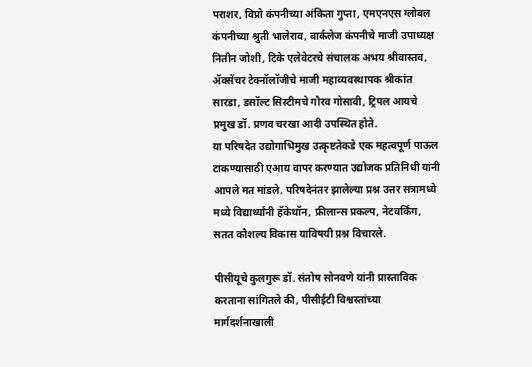पराशर, विप्रो कंपनीच्या अंकिता गुप्ता, एमएनएस ग्लोबल कंपनीच्या श्रुती भालेराव, बार्कलेज कंपनीचे माजी उपाध्यक्ष नितीन जोशी, टिके एलेवेटरचे संचालक अभय श्रीवास्तव, ॲक्सेंचर टेक्नॉलॉजीचे माजी महाव्यवस्थापक श्रीकांत सारडा, डसॉल्ट सिस्टीमचे गौरव गोसावी, ट्रिपल आयचे प्रमुख डॉ. प्रणव चरखा आदी उपस्थित होते.
या परिषदेत उद्योगाभिमुख उत्कृष्टतेकडे एक महत्वपूर्ण पाऊल टाकण्यासाठी एआय वापर करण्यात उद्योजक प्रतिनिधी यांनी आपले मत मांडले. परिषदेनंतर झालेल्या प्रश्न उत्तर सत्रामध्ये मध्ये विद्यार्थ्यांनी हॅकेथॉन, फ्रीलान्स प्रकल्प, नेटवर्किंग, सतत कौशल्य विकास याविषयी प्रश्न विचारले.

पीसीयूचे कुलगुरू डॉ. संतोष सोनवणे यांनी प्रास्ताविक करताना सांगितले की, पीसीईटी विश्वस्तांच्या मार्गदर्शनाखाली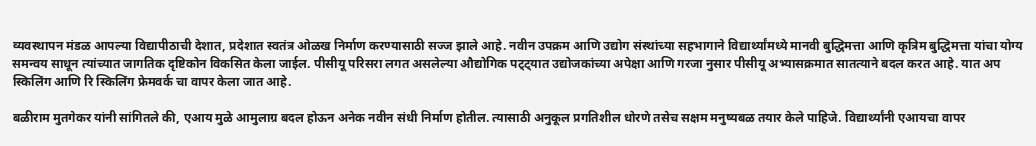व्यवस्थापन मंडळ आपल्या विद्यापीठाची देशात, प्रदेशात स्वतंत्र ओळख निर्माण करण्यासाठी सज्ज झाले आहे. नवीन उपक्रम आणि उद्योग संस्थांच्या सहभागाने विद्यार्थ्यांमध्ये मानवी बुद्धिमत्ता आणि कृत्रिम बुद्धिमत्ता यांचा योग्य समन्वय साधून त्यांच्यात जागतिक दृष्टिकोन विकसित केला जाईल. पीसीयू परिसरा लगत असलेल्या औद्योगिक पट्ट्यात उद्योजकांच्या अपेक्षा आणि गरजा नुसार पीसीयू अभ्यासक्रमात सातत्याने बदल करत आहे. यात अप स्किलिंग आणि रि स्किलिंग फ्रेमवर्क चा वापर केला जात आहे.

बळीराम मुतगेकर यांनी सांगितले की, एआय मुळे आमुलाग्र बदल होऊन अनेक नवीन संधी निर्माण होतील. त्यासाठी अनुकूल प्रगतिशील धोरणे तसेच सक्षम मनुष्यबळ तयार केले पाहिजे. विद्यार्थ्यांनी एआयचा वापर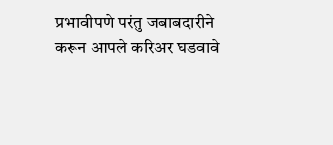प्रभावीपणे परंतु जबाबदारीने करून आपले करिअर घडवावे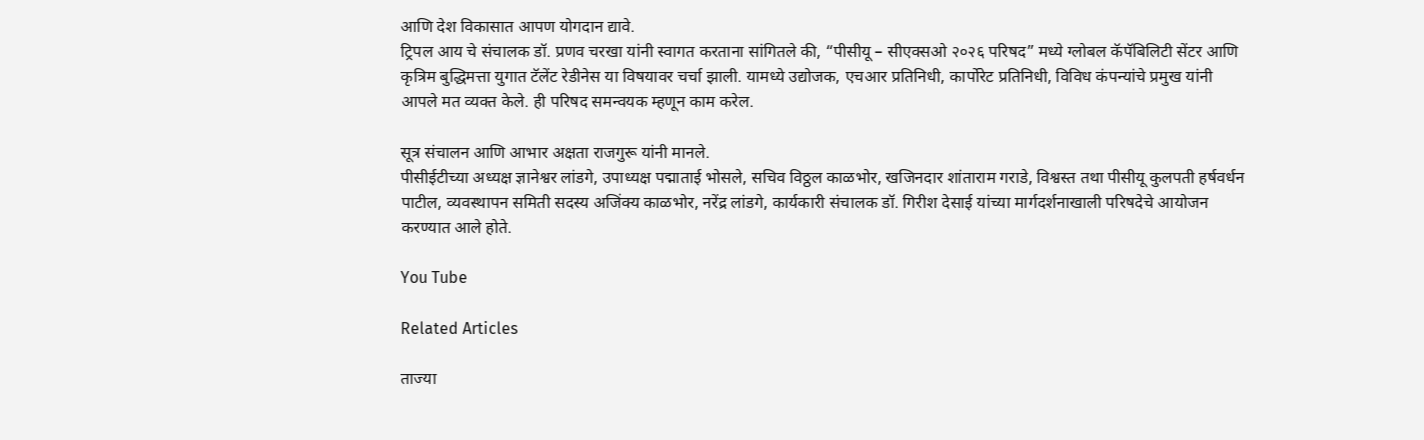आणि देश विकासात आपण योगदान द्यावे.
ट्रिपल आय चे संचालक डॉ. प्रणव चरखा यांनी स्वागत करताना सांगितले की, “पीसीयू – सीएक्सओ २०२६ परिषद” मध्ये ग्लोबल कॅपॅबिलिटी सेंटर आणि कृत्रिम बुद्धिमत्ता युगात टॅलेंट रेडीनेस या विषयावर चर्चा झाली. यामध्ये उद्योजक, एचआर प्रतिनिधी, कार्पोरेट प्रतिनिधी, विविध कंपन्यांचे प्रमुख यांनी आपले मत व्यक्त केले. ही परिषद समन्वयक म्हणून काम करेल.

सूत्र संचालन आणि आभार अक्षता राजगुरू यांनी मानले.
पीसीईटीच्या अध्यक्ष ज्ञानेश्वर लांडगे, उपाध्यक्ष पद्माताई भोसले, सचिव विठ्ठल काळभोर, खजिनदार शांताराम गराडे, विश्वस्त तथा पीसीयू कुलपती हर्षवर्धन पाटील, व्यवस्थापन समिती सदस्य अजिंक्य काळभोर, नरेंद्र लांडगे, कार्यकारी संचालक डॉ. गिरीश देसाई यांच्या मार्गदर्शनाखाली परिषदेचे आयोजन करण्यात आले होते.

You Tube

Related Articles

ताज्या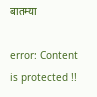बातम्या

error: Content is protected !!